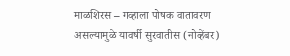माळशिरस – गव्हाला पोषक वातावरण असल्यामुळे यावर्षी सुरवातीस (नोव्हेंबर)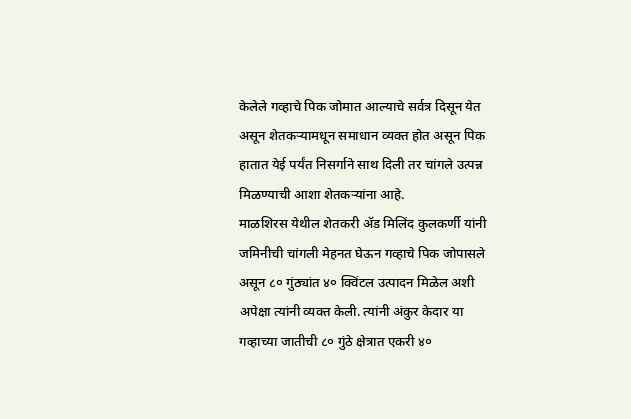केलेले गव्हाचे पिक जोमात आल्याचे सर्वत्र दिसून येत असून शेतकऱ्यामधून समाधान व्यक्त होत असून पिक हातात येई पर्यंत निसर्गाने साथ दिली तर चांगले उत्पन्न मिळण्याची आशा शेतकऱ्यांना आहे.
माळशिरस येथील शेतकरी ॲड मिलिंद कुलकर्णी यांनी जमिनीची चांगली मेहनत घेऊन गव्हाचे पिक जोपासले असून ८० गुंठ्यांत ४० क्विंटल उत्पादन मिळेल अशी अपेक्षा त्यांनी व्यक्त केली. त्यांनी अंकुर केदार या गव्हाच्या जातीची ८० गुंठे क्षेत्रात एकरी ४०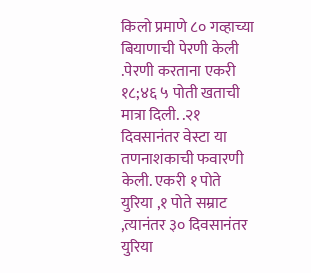किलो प्रमाणे ८० गव्हाच्या बियाणाची पेरणी केली .पेरणी करताना एकरी १८;४६ ५ पोती खताची मात्रा दिली. .२१ दिवसानंतर वेस्टा या तणनाशकाची फवारणी केली. एकरी १ पोते युरिया ,१ पोते सम्राट ,त्यानंतर ३० दिवसानंतर युरिया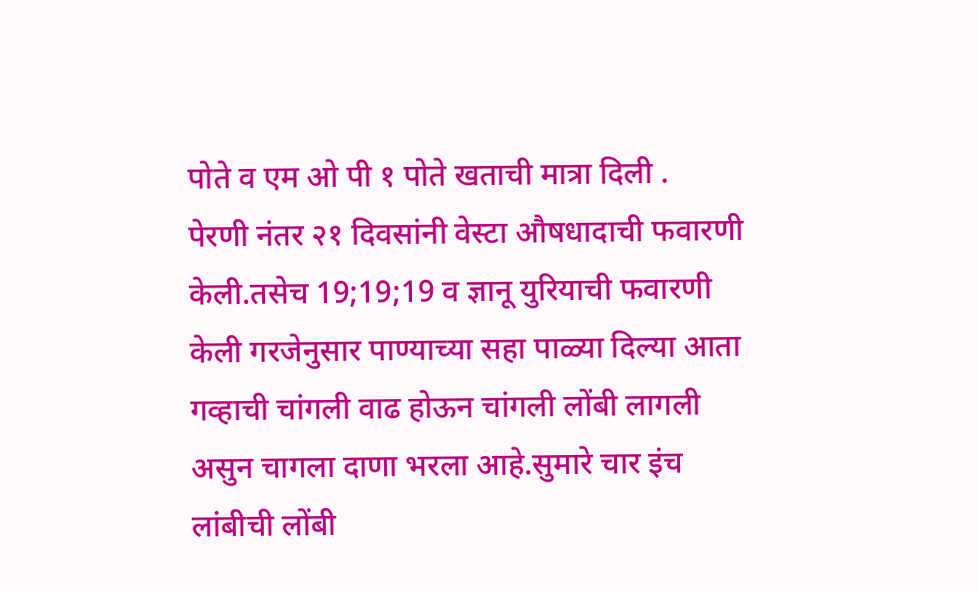पोते व एम ओ पी १ पोते खताची मात्रा दिली .
पेरणी नंतर २१ दिवसांनी वेस्टा औषधादाची फवारणी केली.तसेच 19;19;19 व ज्ञानू युरियाची फवारणी केली गरजेनुसार पाण्याच्या सहा पाळ्या दिल्या आता गव्हाची चांगली वाढ होऊन चांगली लोंबी लागली असुन चागला दाणा भरला आहे.सुमारे चार इंच लांबीची लोंबी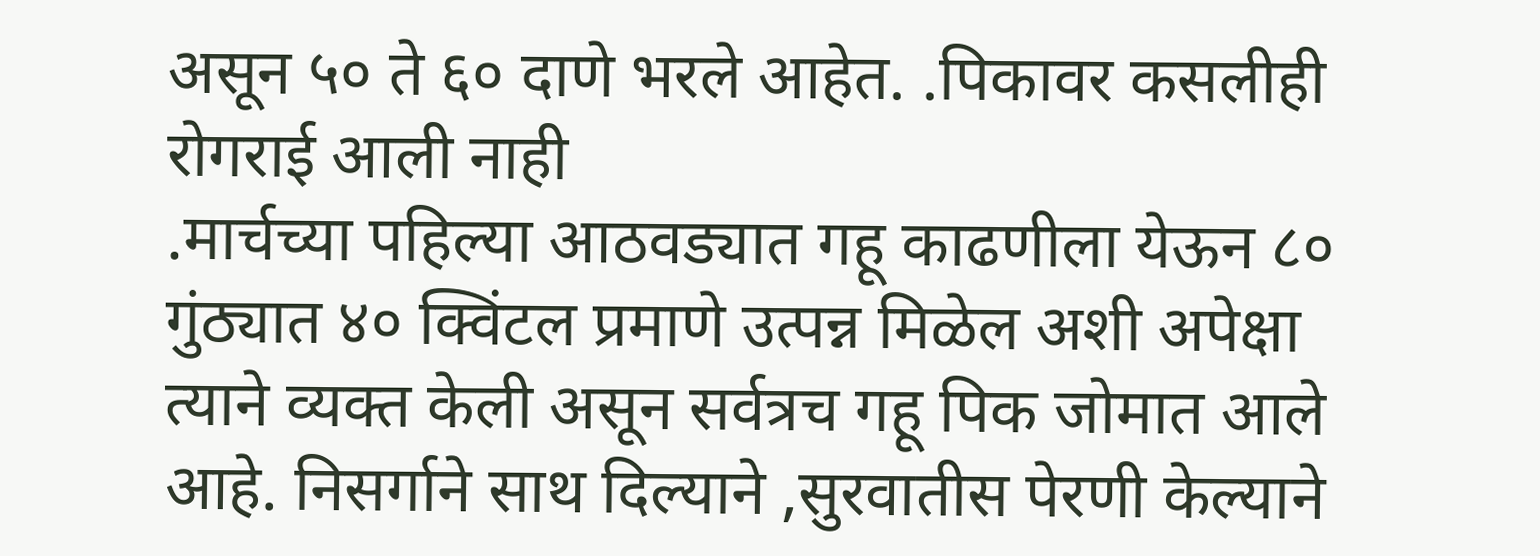असून ५० ते ६० दाणे भरले आहेत. .पिकावर कसलीही रोगराई आली नाही
.मार्चच्या पहिल्या आठवड्यात गहू काढणीला येऊन ८० गुंठ्यात ४० क्विंटल प्रमाणे उत्पन्न मिळेल अशी अपेक्षा त्याने व्यक्त केली असून सर्वत्रच गहू पिक जोमात आले आहे. निसर्गाने साथ दिल्याने ,सुरवातीस पेरणी केल्याने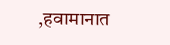,हवामानात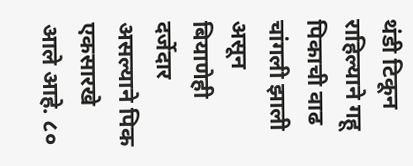थंडी टिकून राहिल्याने गहू पिकाची वाढ चांगली झाली असून बियाणेही दर्जेदार असल्याने पिक एकसारखे आले आहे. ८०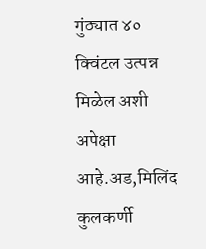गुंठ्यात ४० क्विंटल उत्पन्न मिळेल अशी अपेक्षा आहे.अड,मिलिंद कुलकर्णी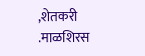,शेतकरी .माळशिरस